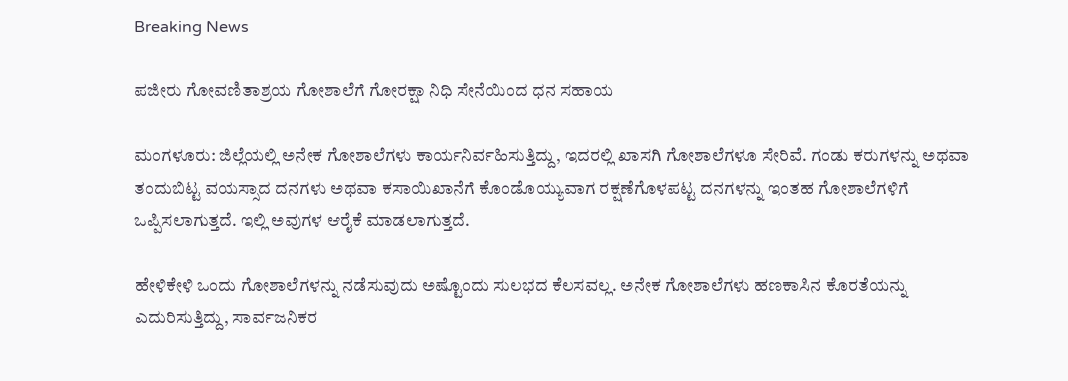Breaking News

ಪಜೀರು ಗೋವಣಿತಾಶ್ರಯ ಗೋಶಾಲೆಗೆ ಗೋರಕ್ಷಾ ನಿಧಿ ಸೇನೆಯಿಂದ ಧನ ಸಹಾಯ

ಮಂಗಳೂರು: ಜಿಲ್ಲೆಯಲ್ಲಿ ಅನೇಕ ಗೋಶಾಲೆಗಳು ಕಾರ್ಯನಿರ್ವಹಿಸುತ್ತಿದ್ದು, ಇದರಲ್ಲಿ ಖಾಸಗಿ ಗೋಶಾಲೆಗಳೂ ಸೇರಿವೆ. ಗಂಡು ಕರುಗಳನ್ನು ಅಥವಾ ತಂದುಬಿಟ್ಟ ವಯಸ್ಸಾದ ದನಗಳು ಅಥವಾ ಕಸಾಯಿಖಾನೆಗೆ ಕೊಂಡೊಯ್ಯುವಾಗ ರಕ್ಷಣೆಗೊಳಪಟ್ಟ ದನಗಳನ್ನು ಇಂತಹ ಗೋಶಾಲೆಗಳಿಗೆ ಒಪ್ಪಿಸಲಾಗುತ್ತದೆ. ಇಲ್ಲಿ ಅವುಗಳ ಆರೈಕೆ ಮಾಡಲಾಗುತ್ತದೆ.

ಹೇಳಿಕೇಳಿ ಒಂದು ಗೋಶಾಲೆಗಳನ್ನು ನಡೆಸುವುದು ಅಷ್ಟೊಂದು ಸುಲಭದ ಕೆಲಸವಲ್ಲ. ಅನೇಕ ಗೋಶಾಲೆಗಳು ಹಣಕಾಸಿನ ಕೊರತೆಯನ್ನು ಎದುರಿಸುತ್ತಿದ್ದು, ಸಾರ್ವಜನಿಕರ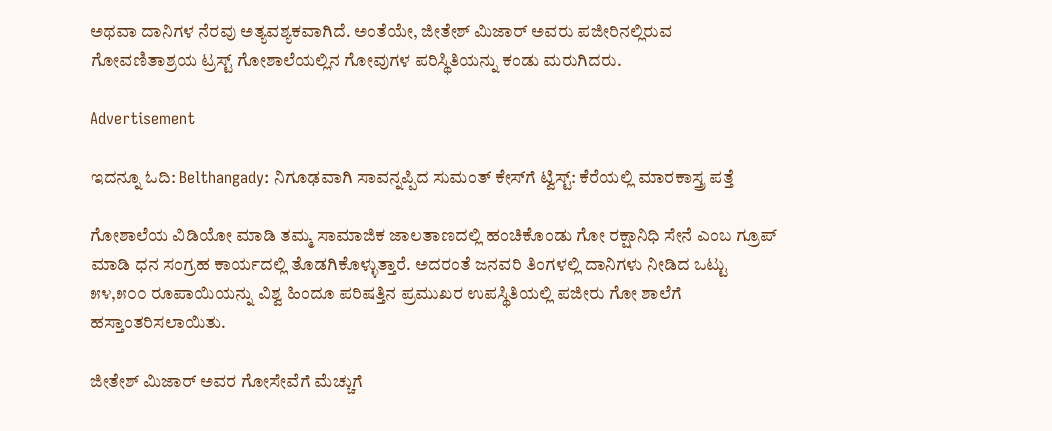ಅಥವಾ ದಾನಿಗಳ ನೆರವು ಅತ್ಯವಶ್ಯಕವಾಗಿದೆ. ಅಂತೆಯೇ, ಜೀತೇಶ್ ಮಿಜಾರ್ ಅವರು ಪಜೀರಿನಲ್ಲಿರುವ ಗೋವಣಿತಾಶ್ರಯ ಟ್ರಸ್ಟ್ ಗೋಶಾಲೆಯಲ್ಲಿನ ಗೋವುಗಳ ಪರಿಸ್ಥಿತಿಯನ್ನು ಕಂಡು ಮರುಗಿದರು.

Advertisement

ಇದನ್ನೂ ಓದಿ: Belthangady: ನಿಗೂಢವಾಗಿ ಸಾವನ್ನಪ್ಪಿದ ಸುಮಂತ್ ಕೇಸ್‌ಗೆ ಟ್ವಿಸ್ಟ್: ಕೆರೆಯಲ್ಲಿ ಮಾರಕಾಸ್ತ್ರ ಪತ್ತೆ

ಗೋಶಾಲೆಯ ವಿಡಿಯೋ ಮಾಡಿ ತಮ್ಮ ಸಾಮಾಜಿಕ ಜಾಲತಾಣದಲ್ಲಿ ಹಂಚಿಕೊಂಡು ಗೋ ರಕ್ಷಾನಿಧಿ ಸೇನೆ ಎಂಬ ಗ್ರೂಪ್ ಮಾಡಿ ಧನ ಸಂಗ್ರಹ ಕಾರ್ಯದಲ್ಲಿ ತೊಡಗಿಕೊಳ್ಳುತ್ತಾರೆ. ಅದರಂತೆ ಜನವರಿ ತಿಂಗಳಲ್ಲಿ ದಾನಿಗಳು ನೀಡಿದ ಒಟ್ಟು ೫೪,೫೦೦ ರೂಪಾಯಿಯನ್ನು ವಿಶ್ವ ಹಿಂದೂ ಪರಿಷತ್ತಿನ ಪ್ರಮುಖರ ಉಪಸ್ಥಿತಿಯಲ್ಲಿ ಪಜೀರು ಗೋ ಶಾಲೆಗೆ ಹಸ್ತಾಂತರಿಸಲಾಯಿತು.

ಜೀತೇಶ್ ಮಿಜಾರ್ ಅವರ ಗೋಸೇವೆಗೆ ಮೆಚ್ಚುಗೆ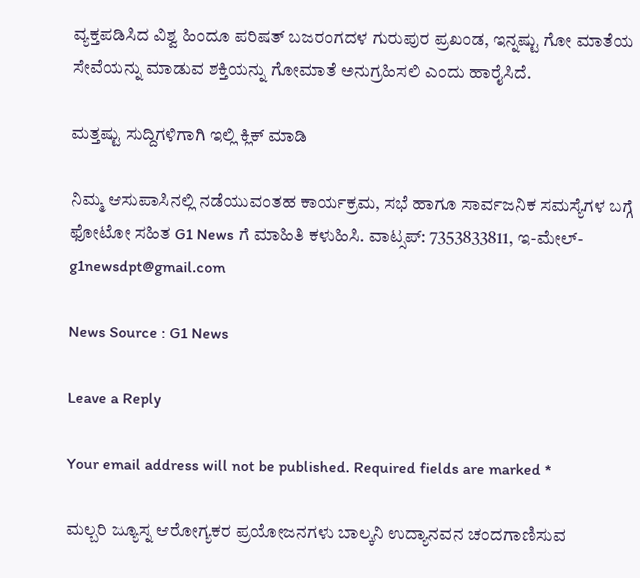ವ್ಯಕ್ತಪಡಿಸಿದ ವಿಶ್ವ ಹಿಂದೂ ಪರಿಷತ್ ಬಜರಂಗದಳ ಗುರುಪುರ ಪ್ರಖಂಡ, ಇನ್ನಷ್ಟು ಗೋ ಮಾತೆಯ ಸೇವೆಯನ್ನು ಮಾಡುವ ಶಕ್ತಿಯನ್ನು ಗೋಮಾತೆ ಅನುಗ್ರಹಿಸಲಿ ಎಂದು ಹಾರೈಸಿದೆ.

ಮತ್ತಷ್ಟು ಸುದ್ದಿಗಳಿಗಾಗಿ ಇಲ್ಲಿ ಕ್ಲಿಕ್ ಮಾಡಿ

ನಿಮ್ಮ ಆಸುಪಾಸಿನಲ್ಲಿ ನಡೆಯುವಂತಹ ಕಾರ್ಯಕ್ರಮ, ಸಭೆ ಹಾಗೂ ಸಾರ್ವಜನಿಕ ಸಮಸ್ಯೆಗಳ ಬಗ್ಗೆ ಫೋಟೋ ಸಹಿತ G1 News ಗೆ ಮಾಹಿತಿ ಕಳುಹಿಸಿ. ವಾಟ್ಸಪ್: 7353833811, ಇ-ಮೇಲ್- g1newsdpt@gmail.com

News Source : G1 News

Leave a Reply

Your email address will not be published. Required fields are marked *

ಮಲ್ಬರಿ ಜ್ಯೂಸ್ನ ಆರೋಗ್ಯಕರ ಪ್ರಯೋಜನಗಳು ಬಾಲ್ಕನಿ ಉದ್ಯಾನವನ ಚಂದಗಾಣಿಸುವ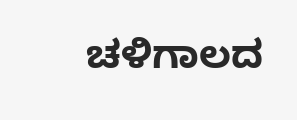ಚಳಿಗಾಲದ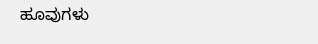ಹೂವುಗಳು